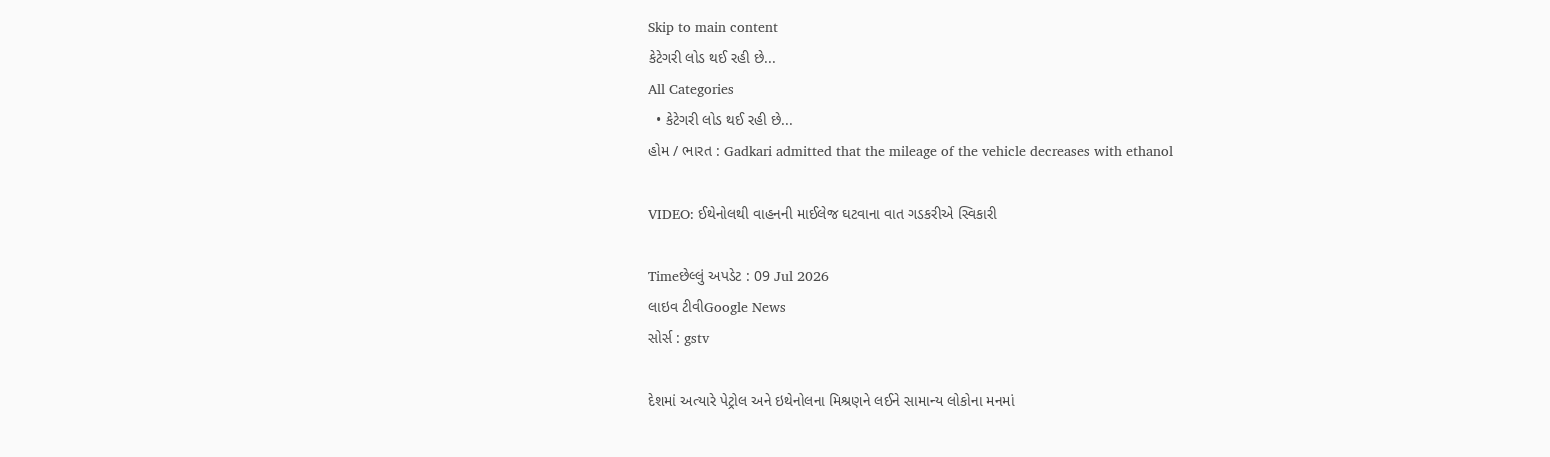Skip to main content
કેટેગરી લોડ થઈ રહી છે...
All Categories
  • કેટેગરી લોડ થઈ રહી છે...
હોમ / ભારત : Gadkari admitted that the mileage of the vehicle decreases with ethanol

VIDEO: ઈથેનોલથી વાહનની માઈલેજ ઘટવાના વાત ગડકરીએ સ્વિકારી

Timeછેલ્લું અપડેટ : 09 Jul 2026
લાઇવ ટીવીGoogle News
સોર્સ : gstv

દેશમાં અત્યારે પેટ્રોલ અને ઇથેનોલના મિશ્રણને લઈને સામાન્ય લોકોના મનમાં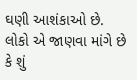ઘણી આશંકાઓ છે. લોકો એ જાણવા માંગે છે કે શું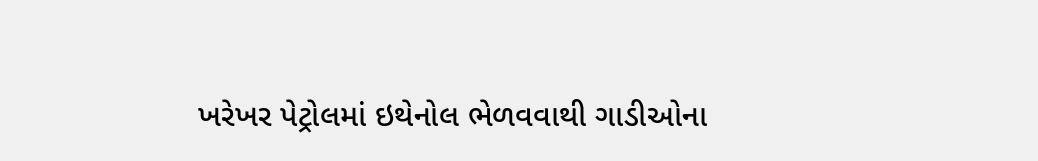ખરેખર પેટ્રોલમાં ઇથેનોલ ભેળવવાથી ગાડીઓના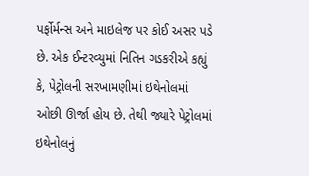પર્ફોર્મન્સ અને માઇલેજ પર કોઈ અસર પડે છે. એક ઈન્ટરવ્યુમાં નિતિન ગડકરીએ કહ્યું કે, પેટ્રોલની સરખામણીમાં ઇથેનોલમાં ઓછી ઊર્જા હોય છે. તેથી જ્યારે પેટ્રોલમાં ઇથેનોલનું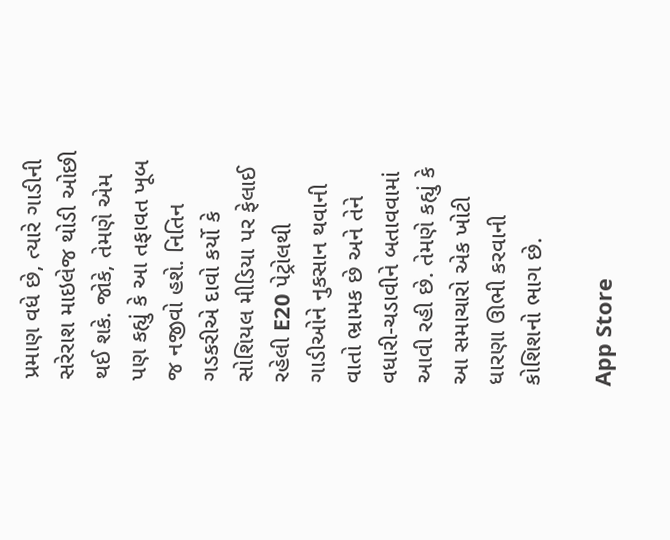પ્રમાણ વધે છે, ત્યારે ગાડીની સરેરાશ માઇલેજ થોડી ઓછી થઈ શકે. જોકે, તેમણે એમ પણ કહ્યું કે આ તફાવત ખૂબ જ નજીવો હશે. નિતિન ગડકરીએ દાવો કર્યો કે સોશિયલ મીડિયા પર ફેલાઈ રહેલી E20 પેટ્રોલથી ગાડીઓને નુકસાન થવાની વાતો ભ્રામક છે અને તેને વધારી-ચડાવીને બતાવવામાં આવી રહી છે. તેમણે કહ્યું કે આ સમાચારો એક ખોટી ધારણા ઊભી કરવાની કોશિશનો ભાગ છે.

App Store